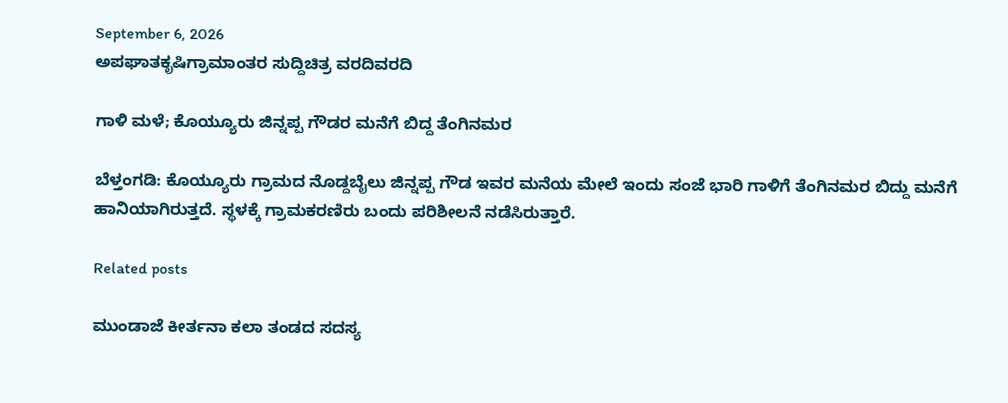September 6, 2026
ಅಪಘಾತಕೃಷಿಗ್ರಾಮಾಂತರ ಸುದ್ದಿಚಿತ್ರ ವರದಿವರದಿ

ಗಾಳಿ ಮಳೆ; ಕೊಯ್ಯೂರು ಜಿನ್ನಪ್ಪ ಗೌಡರ ಮನೆಗೆ ಬಿದ್ದ ತೆಂಗಿನಮರ

ಬೆಳ್ತಂಗಡಿ: ಕೊಯ್ಯೂರು ಗ್ರಾಮದ ನೊಡ್ದಬೈಲು ಜಿನ್ನಪ್ಪ ಗೌಡ ಇವರ ಮನೆಯ ಮೇಲೆ ಇಂದು ಸಂಜೆ ಭಾರಿ ಗಾಳಿಗೆ ತೆಂಗಿನಮರ ಬಿದ್ದು ಮನೆಗೆ ಹಾನಿಯಾಗಿರುತ್ತದೆ. ಸ್ಥಳಕ್ಕೆ ಗ್ರಾಮಕರಣಿರು ಬಂದು ಪರಿಶೀಲನೆ ನಡೆಸಿರುತ್ತಾರೆ.

Related posts

ಮುಂಡಾಜೆ ಕೀರ್ತನಾ ಕಲಾ ತಂಡದ ಸದಸ್ಯ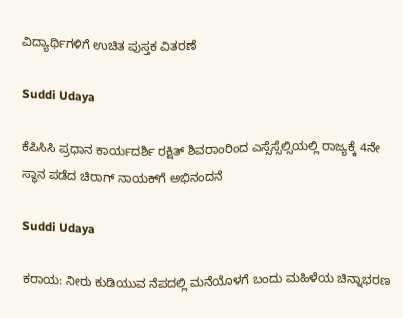ವಿದ್ಯಾರ್ಥಿಗಳಿಗೆ ಉಚಿತ ಪುಸ್ತಕ ವಿತರಣೆ

Suddi Udaya

ಕೆಪಿಸಿಸಿ ಪ್ರಧಾನ ಕಾರ್ಯದರ್ಶಿ ರಕ್ಷಿತ್ ಶಿವರಾಂರಿಂದ ಎಸ್ಸೆಸ್ಸೆಲ್ಸಿಯಲ್ಲಿ ರಾಜ್ಯಕ್ಕೆ 4ನೇ ಸ್ಥಾನ ಪಡೆದ ಚಿರಾಗ್ ನಾಯಕ್‌ಗೆ ಅಭಿನಂದನೆ

Suddi Udaya

ಕರಾಯ: ನೀರು ಕುಡಿಯುವ ನೆಪದಲ್ಲಿ ಮನೆಯೊಳಗೆ ಬಂದು ಮಹಿಳೆಯ ಚಿನ್ನಾಭರಣ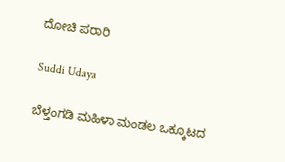ದೋಚಿ ಪರಾರಿ

Suddi Udaya

ಬೆಳ್ತಂಗಡಿ ಮಹಿಳಾ ಮಂಡಲ ಒಕ್ಕೂಟದ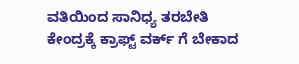ವತಿಯಿಂದ ಸಾನಿಧ್ಯ ತರಬೇತಿ ಕೇಂದ್ರಕ್ಕೆ ಕ್ರಾಫ್ಟ್ ವರ್ಕ್ ಗೆ ಬೇಕಾದ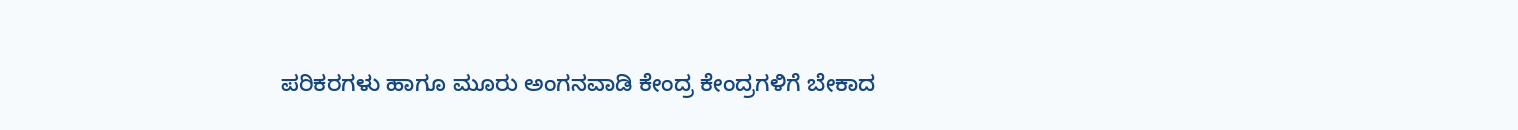ಪರಿಕರಗಳು ಹಾಗೂ ಮೂರು ಅಂಗನವಾಡಿ ಕೇಂದ್ರ ಕೇಂದ್ರಗಳಿಗೆ ಬೇಕಾದ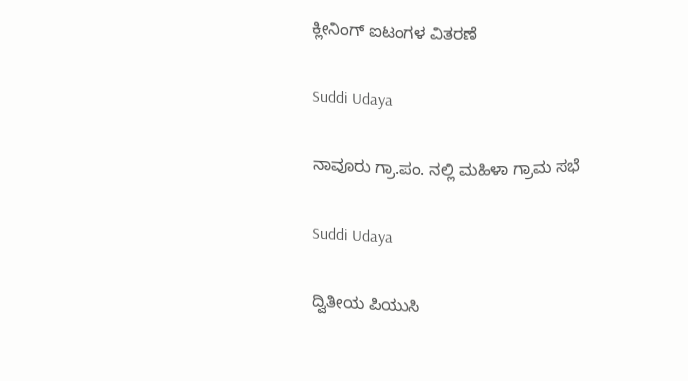ಕ್ಲೀನಿಂಗ್ ಐಟಂಗಳ ವಿತರಣೆ

Suddi Udaya

ನಾವೂರು ಗ್ರಾ.ಪಂ. ನಲ್ಲಿ ಮಹಿಳಾ ಗ್ರಾಮ ಸಭೆ

Suddi Udaya

ದ್ವಿತೀಯ ಪಿಯುಸಿ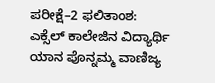ಪರೀಕ್ಷೆ–2 ಫಲಿತಾಂಶ: ಎಕ್ಸೆಲ್ ಕಾಲೇಜಿನ ವಿದ್ಯಾರ್ಥಿ ಯಾನ ಪೊನ್ನಮ್ಮ ವಾಣಿಜ್ಯ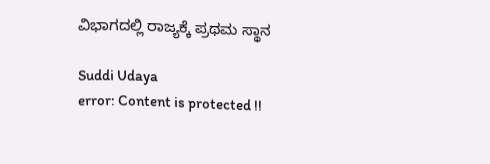ವಿಭಾಗದಲ್ಲಿ ರಾಜ್ಯಕ್ಕೆ ಪ್ರಥಮ ಸ್ಥಾನ

Suddi Udaya
error: Content is protected !!